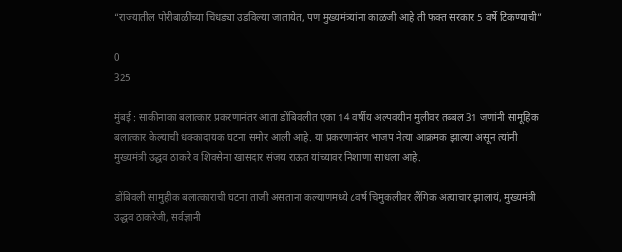“राज्यातील पोरीबाळींच्या चिंधड्या उडविल्या जातायेत, पण मुख्यमंत्र्यांना काळजी आहे ती फक्त सरकार 5 वर्षे टिकण्याची”

0
325

मुंबई : साकीनाका बलात्कार प्रकरणानंतर आता डोंबिवलीत एका 14 वर्षीय अल्पवयीन मुलीवर तब्बल 31 जणांनी सामूहिक बलात्कार केल्याची धक्कादायक घटना समोर आली आहे. या प्रकरणानंतर भाजप नेत्या आक्रमक झाल्या असून त्यांनी मुख्यमंत्री उद्धव ठाकरे व शिवसेना खासदार संजय राऊत यांच्यावर निशाणा साधला आहे.

डोंबिवली सामुहीक बलात्काराची घटना ताजी असताना कल्याणमध्ये ८वर्ष चिमुकलीवर लैंगिक अत्याचार झालायं, मुख्यमंत्री उद्धव ठाकरेजी, सर्वज्ञानी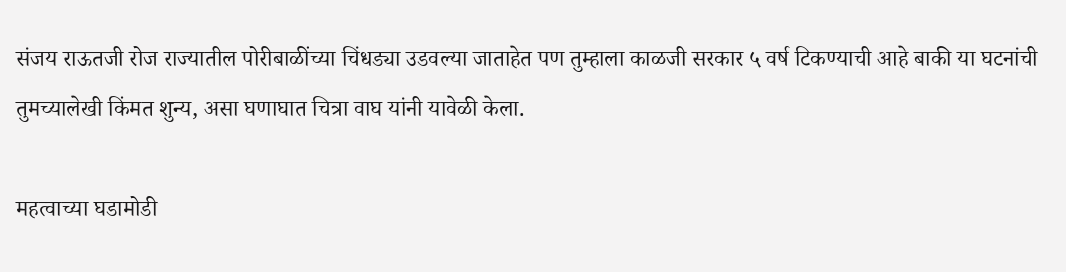संजय राऊतजी रोज राज्यातील पोरीबाळींच्या चिंधड्या उडवल्या जाताहेत पण तुम्हाला काळजी सरकार ५ वर्ष टिकण्याची आहे बाकी या घटनांची तुमच्यालेखी किंमत शुन्य, असा घणाघात चित्रा वाघ यांनी यावेळी केला.

महत्वाच्या घडामोडी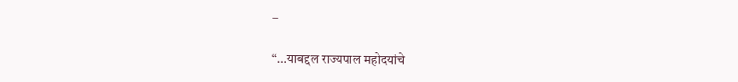–

“…याबद्दल राज्यपाल महोदयांचे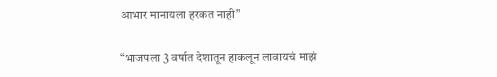आभार मानायला हरकत नाही”

“भाजपला 3 वर्षात देशातून हाकलून लावायचं माझं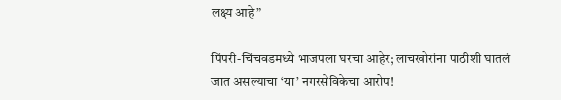लक्ष्य आहे”

पिंपरी-चिंचवडमध्ये भाजपला घरचा आहेर; लाचखोरांना पाठीशी घातलं जात असल्याचा ‘या’ नगरसेविकेचा आरोप!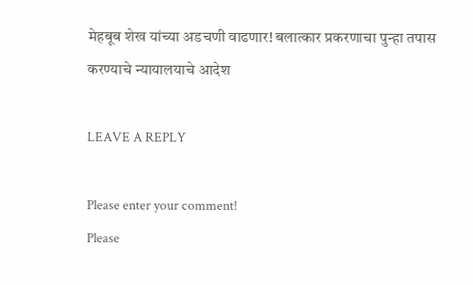मेहबूब शेख यांच्या अडचणी वाढणार! बलात्कार प्रकरणाचा पुन्हा तपास करण्याचे न्यायालयाचे आदेश

LEAVE A REPLY

Please enter your comment!
Please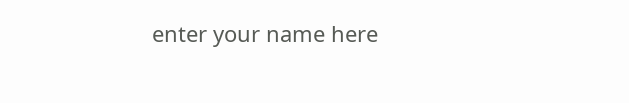enter your name here